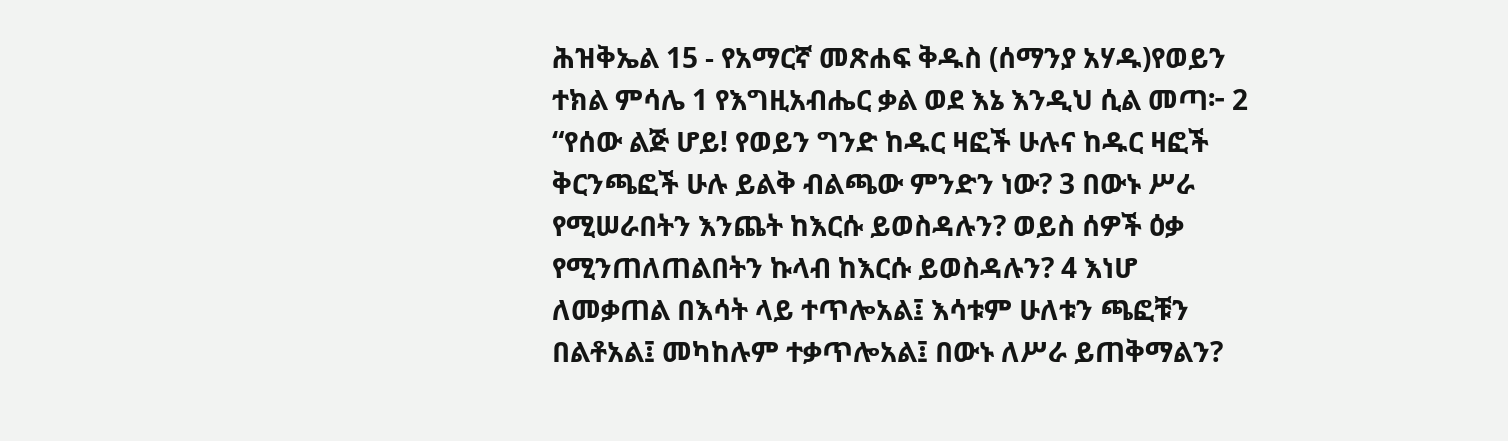ሕዝቅኤል 15 - የአማርኛ መጽሐፍ ቅዱስ (ሰማንያ አሃዱ)የወይን ተክል ምሳሌ 1 የእግዚአብሔር ቃል ወደ እኔ እንዲህ ሲል መጣ፦ 2 “የሰው ልጅ ሆይ! የወይን ግንድ ከዱር ዛፎች ሁሉና ከዱር ዛፎች ቅርንጫፎች ሁሉ ይልቅ ብልጫው ምንድን ነው? 3 በውኑ ሥራ የሚሠራበትን እንጨት ከእርሱ ይወስዳሉን? ወይስ ሰዎች ዕቃ የሚንጠለጠልበትን ኩላብ ከእርሱ ይወስዳሉን? 4 እነሆ ለመቃጠል በእሳት ላይ ተጥሎአል፤ እሳቱም ሁለቱን ጫፎቹን በልቶአል፤ መካከሉም ተቃጥሎአል፤ በውኑ ለሥራ ይጠቅማልን?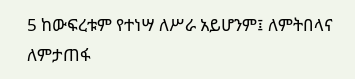5 ከውፍረቱም የተነሣ ለሥራ አይሆንም፤ ለምትበላና ለምታጠፋ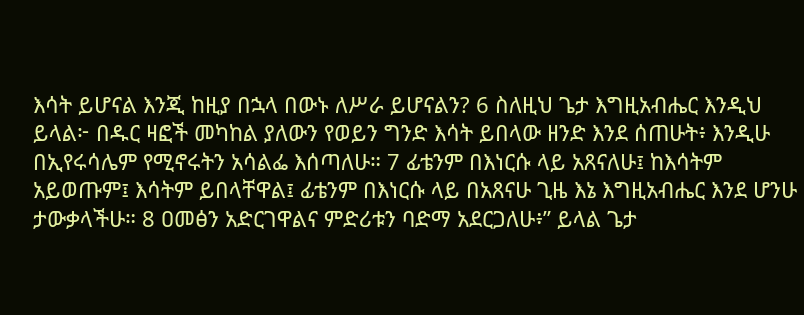እሳት ይሆናል እንጂ ከዚያ በኋላ በውኑ ለሥራ ይሆናልን? 6 ስለዚህ ጌታ እግዚአብሔር እንዲህ ይላል፦ በዱር ዛፎች መካከል ያለውን የወይን ግንድ እሳት ይበላው ዘንድ እንደ ሰጠሁት፥ እንዲሁ በኢየሩሳሌም የሚኖሩትን አሳልፌ እሰጣለሁ። 7 ፊቴንም በእነርሱ ላይ አጸናለሁ፤ ከእሳትም አይወጡም፤ እሳትም ይበላቸዋል፤ ፊቴንም በእነርሱ ላይ በአጸናሁ ጊዜ እኔ እግዚአብሔር እንደ ሆንሁ ታውቃላችሁ። 8 ዐመፅን አድርገዋልና ምድሪቱን ባድማ አደርጋለሁ፥” ይላል ጌታ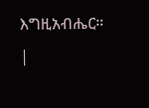እግዚአብሔር። |